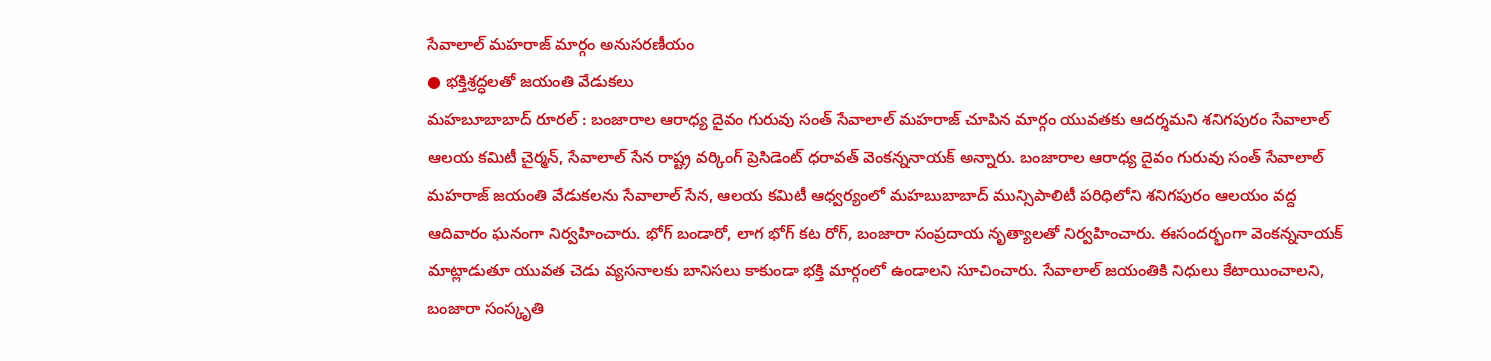సేవాలాల్ మహరాజ్ మార్గం అనుసరణీయం
● భక్తిశ్రద్ధలతో జయంతి వేడుకలు
మహబూబాబాద్ రూరల్ : బంజారాల ఆరాధ్య దైవం గురువు సంత్ సేవాలాల్ మహరాజ్ చూపిన మార్గం యువతకు ఆదర్శమని శనిగపురం సేవాలాల్ ఆలయ కమిటీ చైర్మన్, సేవాలాల్ సేన రాష్ట్ర వర్కింగ్ ప్రెసిడెంట్ ధరావత్ వెంకన్ననాయక్ అన్నారు. బంజారాల ఆరాధ్య దైవం గురువు సంత్ సేవాలాల్ మహరాజ్ జయంతి వేడుకలను సేవాలాల్ సేన, ఆలయ కమిటీ ఆధ్వర్యంలో మహబుబాబాద్ మున్సిపాలిటీ పరిధిలోని శనిగపురం ఆలయం వద్ద ఆదివారం ఘనంగా నిర్వహించారు. భోగ్ బండారో, లాగ భోగ్ కట రోగ్, బంజారా సంప్రదాయ నృత్యాలతో నిర్వహించారు. ఈసందర్భంగా వెంకన్ననాయక్ మాట్లాడుతూ యువత చెడు వ్యసనాలకు బానిసలు కాకుండా భక్తి మార్గంలో ఉండాలని సూచించారు. సేవాలాల్ జయంతికి నిధులు కేటాయించాలని, బంజారా సంస్కృతి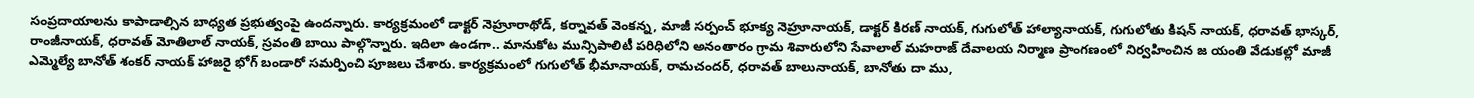సంప్రదాయాలను కాపాడాల్సిన బాధ్యత ప్రభుత్వంపై ఉందన్నారు. కార్యక్రమంలో డాక్టర్ నెహ్రూరాథోడ్, కర్నావత్ వెంకన్న, మాజీ సర్పంచ్ భూక్య నెహ్రూనాయక్, డాక్టర్ కిరణ్ నాయక్, గుగులోత్ హాల్యానాయక్, గుగులోతు కిషన్ నాయక్, ధరావత్ భాస్కర్, రాంజీనాయక్, ధరావత్ మోతిలాల్ నాయక్, స్రవంతి బాయి పాల్గొన్నారు. ఇదిలా ఉండగా.. మానుకోట మున్సిపాలిటీ పరిధిలోని అనంతారం గ్రామ శివారులోని సేవాలాల్ మహరాజ్ దేవాలయ నిర్మాణ ప్రాంగణంలో నిర్వహించిన జ యంతి వేడుకల్లో మాజీ ఎమ్మెల్యే బానోత్ శంకర్ నాయక్ హాజరై భోగ్ బండారో సమర్పించి పూజలు చేశారు. కార్యక్రమంలో గుగులోత్ భీమానాయక్, రామచందర్, ధరావత్ బాలునాయక్, బానోతు దా ము,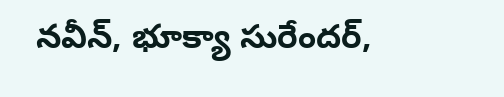నవీన్, భూక్యా సురేందర్,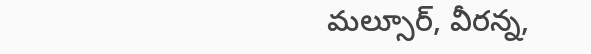మల్సూర్, వీరన్న,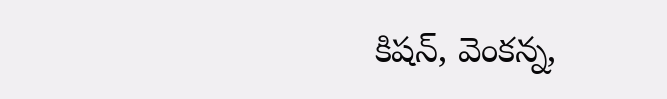కిషన్, వెంకన్న,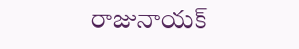రాజునాయక్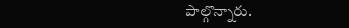పాల్గొన్నారు.